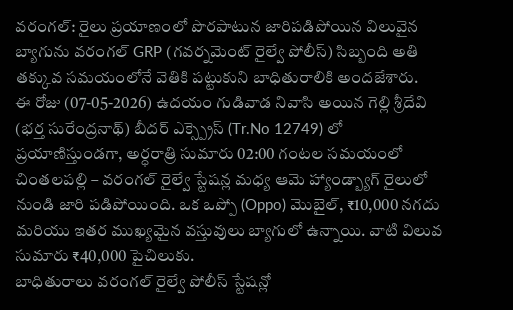వరంగల్: రైలు ప్రయాణంలో పొరపాటున జారిపడిపోయిన విలువైన బ్యాగును వరంగల్ GRP (గవర్నమెంట్ రైల్వే పోలీస్) సిబ్బంది అతి తక్కువ సమయంలోనే వెతికి పట్టుకుని బాధితురాలికి అందజేశారు.
ఈ రోజు (07-05-2026) ఉదయం గుడివాడ నివాసి అయిన గెల్లి శ్రీదేవి (భర్త సురేంద్రనాథ్) బీదర్ ఎక్స్ప్రెస్ (Tr.No 12749) లో ప్రయాణిస్తుండగా, అర్ధరాత్రి సుమారు 02:00 గంటల సమయంలో చింతలపల్లి – వరంగల్ రైల్వే స్టేషన్ల మధ్య ఆమె హ్యాండ్బ్యాగ్ రైలులో నుండి జారి పడిపోయింది. ఒక ఒప్పో (Oppo) మొబైల్, ₹10,000 నగదు మరియు ఇతర ముఖ్యమైన వస్తువులు బ్యాగులో ఉన్నాయి. వాటి విలువ సుమారు ₹40,000 పైచిలుకు.
బాధితురాలు వరంగల్ రైల్వే పోలీస్ స్టేషన్లో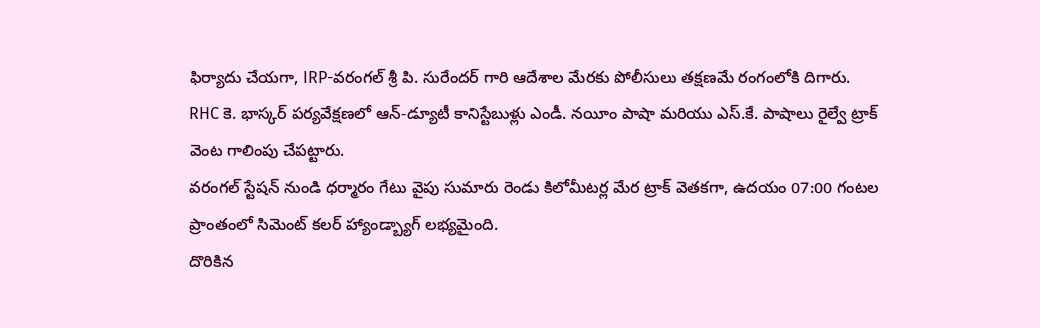ఫిర్యాదు చేయగా, IRP-వరంగల్ శ్రీ పి. సురేందర్ గారి ఆదేశాల మేరకు పోలీసులు తక్షణమే రంగంలోకి దిగారు.
RHC కె. భాస్కర్ పర్యవేక్షణలో ఆన్-డ్యూటీ కానిస్టేబుళ్లు ఎండీ. నయీం పాషా మరియు ఎస్.కే. పాషాలు రైల్వే ట్రాక్ వెంట గాలింపు చేపట్టారు.
వరంగల్ స్టేషన్ నుండి ధర్మారం గేటు వైపు సుమారు రెండు కిలోమీటర్ల మేర ట్రాక్ వెతకగా, ఉదయం 07:00 గంటల ప్రాంతంలో సిమెంట్ కలర్ హ్యాండ్బ్యాగ్ లభ్యమైంది.
దొరికిన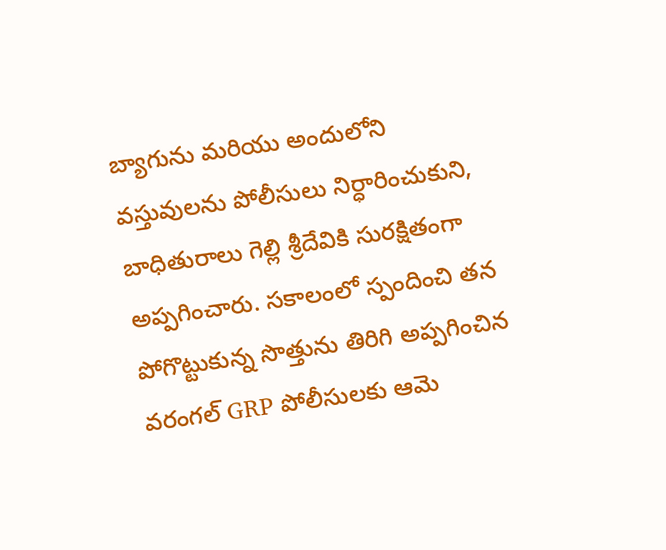బ్యాగును మరియు అందులోని వస్తువులను పోలీసులు నిర్ధారించుకుని, బాధితురాలు గెల్లి శ్రీదేవికి సురక్షితంగా అప్పగించారు. సకాలంలో స్పందించి తన పోగొట్టుకున్న సొత్తును తిరిగి అప్పగించిన వరంగల్ GRP పోలీసులకు ఆమె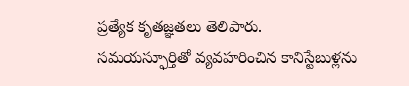ప్రత్యేక కృతజ్ఞతలు తెలిపారు.
సమయస్ఫూర్తితో వ్యవహరించిన కానిస్టేబుళ్లను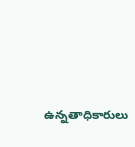ఉన్నతాధికారులు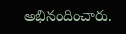అభినందించారు.